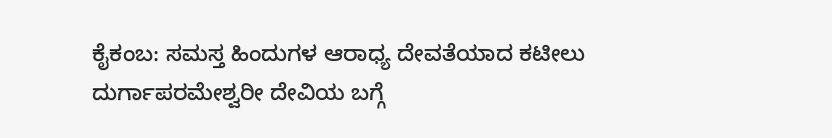ಕೈಕಂಬ: ಸಮಸ್ತ ಹಿಂದುಗಳ ಆರಾಧ್ಯ ದೇವತೆಯಾದ ಕಟೀಲು ದುರ್ಗಾಪರಮೇಶ್ವರೀ ದೇವಿಯ ಬಗ್ಗೆ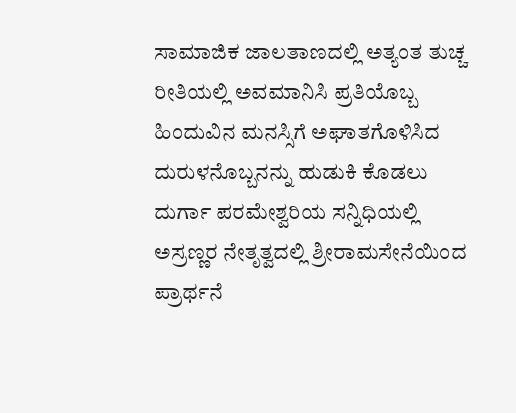ಸಾಮಾಜಿಕ ಜಾಲತಾಣದಲ್ಲಿ ಅತ್ಯಂತ ತುಚ್ಚ ರೀತಿಯಲ್ಲಿ ಅವಮಾನಿಸಿ ಪ್ರತಿಯೊಬ್ಬ ಹಿಂದುವಿನ ಮನಸ್ಸಿಗೆ ಅಘಾತಗೊಳಿಸಿದ ದುರುಳನೊಬ್ಬನನ್ನು ಹುಡುಕಿ ಕೊಡಲು ದುರ್ಗಾ ಪರಮೇಶ್ವರಿಯ ಸನ್ನಿಧಿಯಲ್ಲಿ ಅಸ್ರಣ್ಣರ ನೇತೃತ್ವದಲ್ಲಿ ಶ್ರೀರಾಮಸೇನೆಯಿಂದ ಪ್ರಾರ್ಥನೆ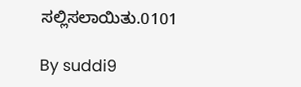ಸಲ್ಲಿಸಲಾಯಿತು.0101

By suddi9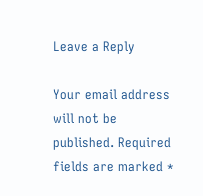Leave a Reply

Your email address will not be published. Required fields are marked *